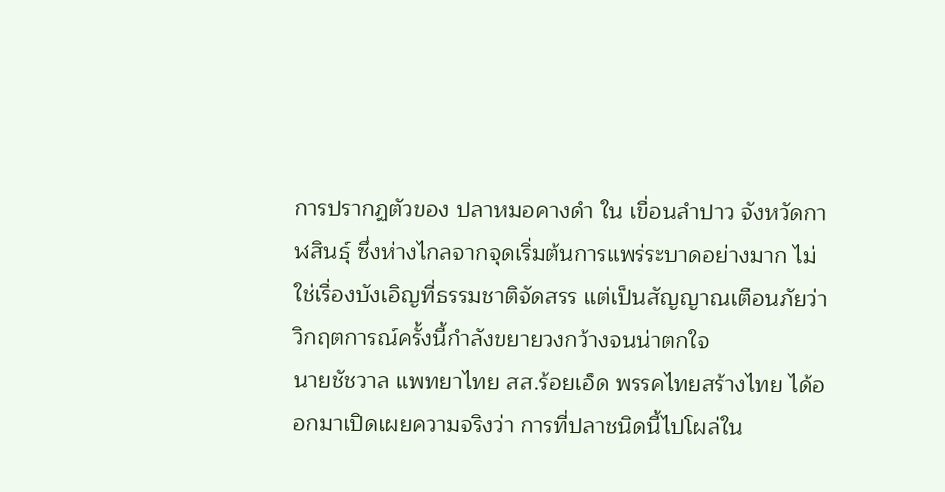การปรากฏตัวของ ปลาหมอคางดำ ใน เขื่อนลำปาว จังหวัดกาฬสินธุ์ ซึ่งห่างไกลจากจุดเริ่มต้นการแพร่ระบาดอย่างมาก ไม่ใช่เรื่องบังเอิญที่ธรรมชาติจัดสรร แต่เป็นสัญญาณเตือนภัยว่าวิกฤตการณ์ครั้งนี้กำลังขยายวงกว้างจนน่าตกใจ
นายชัชวาล แพทยาไทย สส.ร้อยเอ็ด พรรคไทยสร้างไทย ได้ออกมาเปิดเผยความจริงว่า การที่ปลาชนิดนี้ไปโผล่ใน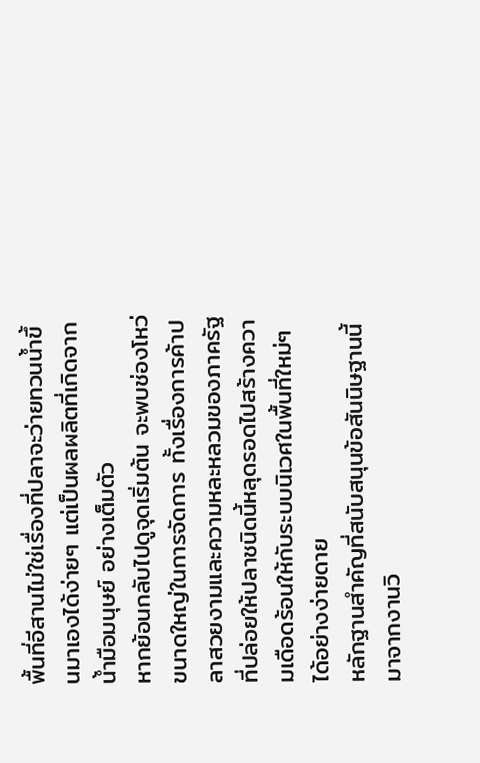พื้นที่อีสานไม่ใช่เรื่องที่ปลาจะว่ายทวนน้ำขึ้นมาเองได้ง่ายๆ แต่เป็นผลผลิตที่เกิดจาก น้ำมือมนุษย์ อย่างเต็มตัว
หากย้อนกลับไปดูจุดเริ่มต้น จะพบช่องโหว่ขนาดใหญ่ในการจัดการ ทั้งเรื่องการค้าปลาสวยงามและความหละหลวมของภาครัฐ ที่ปล่อยให้ปลาชนิดนี้หลุดรอดไปสร้างความเดือดร้อนให้กับระบบนิเวศในพื้นที่ใหม่ๆ ได้อย่างง่ายดาย
หลักฐานสำคัญที่สนับสนุนข้อสันนิษฐานนี้มาจากงานวิ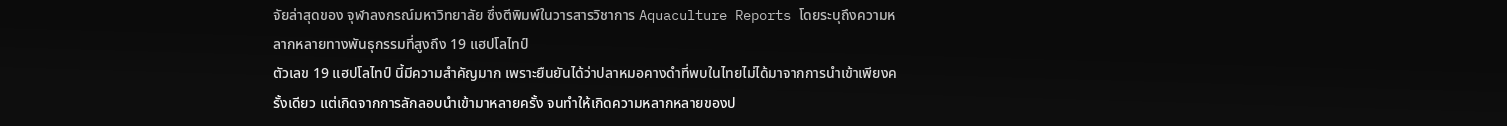จัยล่าสุดของ จุฬาลงกรณ์มหาวิทยาลัย ซึ่งตีพิมพ์ในวารสารวิชาการ Aquaculture Reports โดยระบุถึงความหลากหลายทางพันธุกรรมที่สูงถึง 19 แฮปโลไทป์
ตัวเลข 19 แฮปโลไทป์ นี้มีความสำคัญมาก เพราะยืนยันได้ว่าปลาหมอคางดำที่พบในไทยไม่ได้มาจากการนำเข้าเพียงครั้งเดียว แต่เกิดจากการลักลอบนำเข้ามาหลายครั้ง จนทำให้เกิดความหลากหลายของป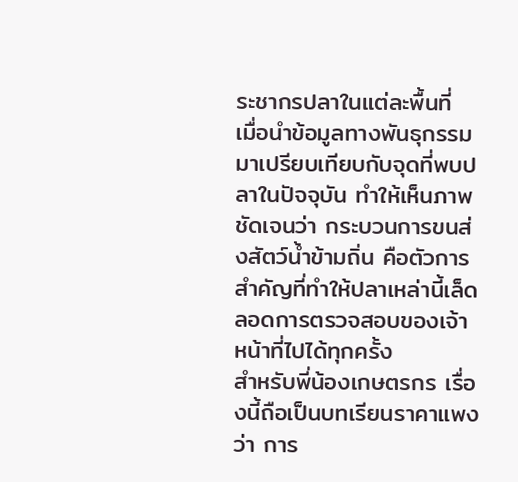ระชากรปลาในแต่ละพื้นที่
เมื่อนำข้อมูลทางพันธุกรรมมาเปรียบเทียบกับจุดที่พบปลาในปัจจุบัน ทำให้เห็นภาพชัดเจนว่า กระบวนการขนส่งสัตว์น้ำข้ามถิ่น คือตัวการสำคัญที่ทำให้ปลาเหล่านี้เล็ดลอดการตรวจสอบของเจ้าหน้าที่ไปได้ทุกครั้ง
สำหรับพี่น้องเกษตรกร เรื่องนี้ถือเป็นบทเรียนราคาแพงว่า การ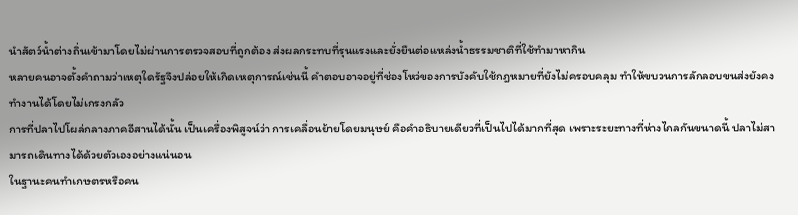นำสัตว์น้ำต่างถิ่นเข้ามาโดยไม่ผ่านการตรวจสอบที่ถูกต้อง ส่งผลกระทบที่รุนแรงและยั่งยืนต่อแหล่งน้ำธรรมชาติที่ใช้ทำมาหากิน
หลายคนอาจตั้งคำถามว่าเหตุใดรัฐจึงปล่อยให้เกิดเหตุการณ์เช่นนี้ คำตอบอาจอยู่ที่ช่องโหว่ของการบังคับใช้กฎหมายที่ยังไม่ครอบคลุม ทำให้ขบวนการลักลอบขนส่งยังคงทำงานได้โดยไม่เกรงกลัว
การที่ปลาไปโผล่กลางภาคอีสานได้นั้น เป็นเครื่องพิสูจน์ว่า การเคลื่อนย้ายโดยมนุษย์ คือคำอธิบายเดียวที่เป็นไปได้มากที่สุด เพราะระยะทางที่ห่างไกลกันขนาดนี้ ปลาไม่สามารถเดินทางได้ด้วยตัวเองอย่างแน่นอน
ในฐานะคนทำเกษตรหรือคน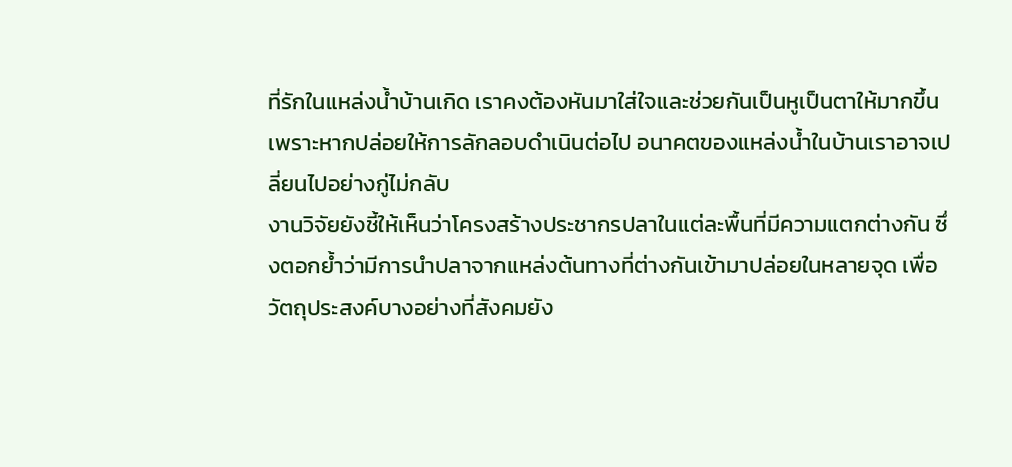ที่รักในแหล่งน้ำบ้านเกิด เราคงต้องหันมาใส่ใจและช่วยกันเป็นหูเป็นตาให้มากขึ้น เพราะหากปล่อยให้การลักลอบดำเนินต่อไป อนาคตของแหล่งน้ำในบ้านเราอาจเปลี่ยนไปอย่างกู่ไม่กลับ
งานวิจัยยังชี้ให้เห็นว่าโครงสร้างประชากรปลาในแต่ละพื้นที่มีความแตกต่างกัน ซึ่งตอกย้ำว่ามีการนำปลาจากแหล่งต้นทางที่ต่างกันเข้ามาปล่อยในหลายจุด เพื่อวัตถุประสงค์บางอย่างที่สังคมยัง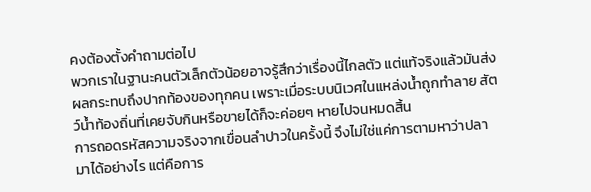คงต้องตั้งคำถามต่อไป
พวกเราในฐานะคนตัวเล็กตัวน้อยอาจรู้สึกว่าเรื่องนี้ไกลตัว แต่แท้จริงแล้วมันส่งผลกระทบถึงปากท้องของทุกคน เพราะเมื่อระบบนิเวศในแหล่งน้ำถูกทำลาย สัตว์น้ำท้องถิ่นที่เคยจับกินหรือขายได้ก็จะค่อยๆ หายไปจนหมดสิ้น
การถอดรหัสความจริงจากเขื่อนลำปาวในครั้งนี้ จึงไม่ใช่แค่การตามหาว่าปลามาได้อย่างไร แต่คือการ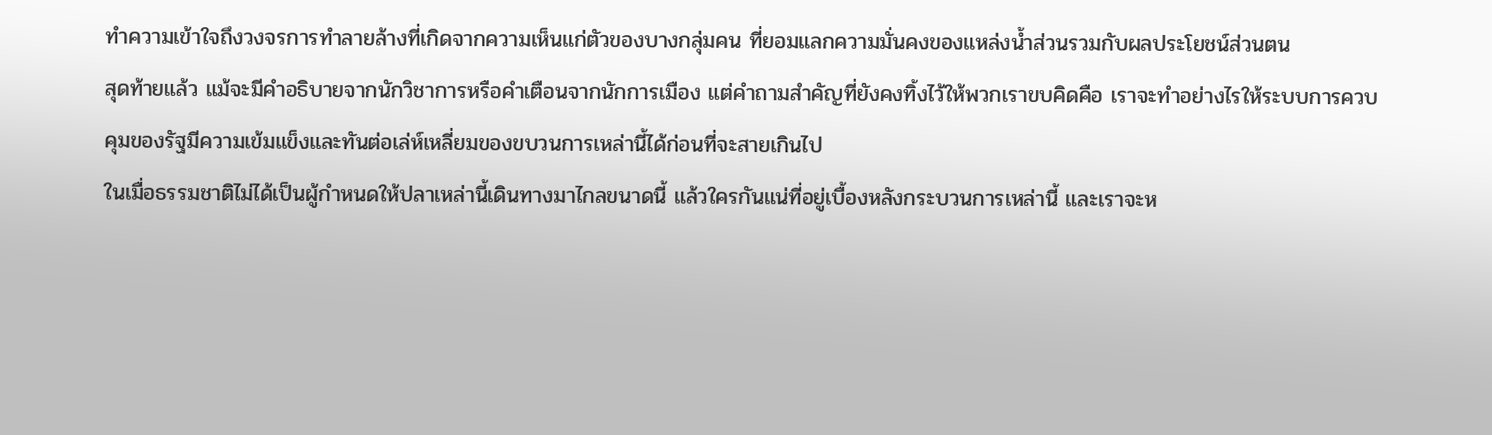ทำความเข้าใจถึงวงจรการทำลายล้างที่เกิดจากความเห็นแก่ตัวของบางกลุ่มคน ที่ยอมแลกความมั่นคงของแหล่งน้ำส่วนรวมกับผลประโยชน์ส่วนตน
สุดท้ายแล้ว แม้จะมีคำอธิบายจากนักวิชาการหรือคำเตือนจากนักการเมือง แต่คำถามสำคัญที่ยังคงทิ้งไว้ให้พวกเราขบคิดคือ เราจะทำอย่างไรให้ระบบการควบคุมของรัฐมีความเข้มแข็งและทันต่อเล่ห์เหลี่ยมของขบวนการเหล่านี้ได้ก่อนที่จะสายเกินไป
ในเมื่อธรรมชาติไม่ได้เป็นผู้กำหนดให้ปลาเหล่านี้เดินทางมาไกลขนาดนี้ แล้วใครกันแน่ที่อยู่เบื้องหลังกระบวนการเหล่านี้ และเราจะห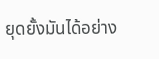ยุดยั้งมันได้อย่าง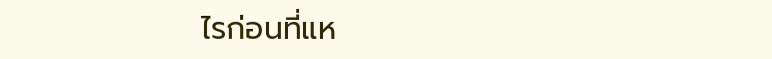ไรก่อนที่แห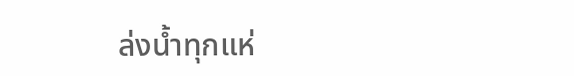ล่งน้ำทุกแห่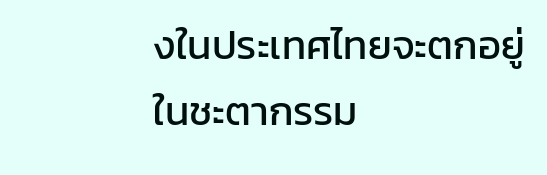งในประเทศไทยจะตกอยู่ในชะตากรรม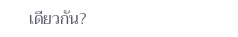เดียวกัน?